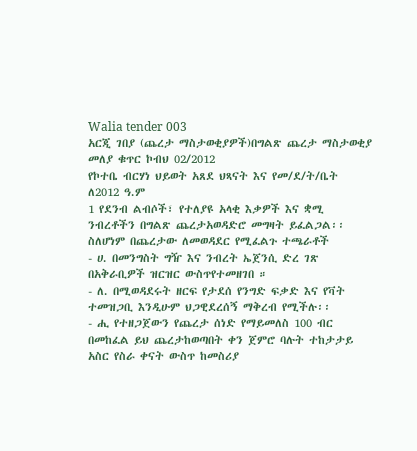Walia tender 003
አርጂ ገበያ (ጨረታ ማስታወቂያዎች)በግልጽ ጨረታ ማስታወቂያ
መለያ ቁጥር ኮብህ 02/2012
የኮተቤ ብርሃነ ህይወት አጸደ ህጻናት እና የመ/ደ/ት/ቤት ለ2012 ዓ.ም
1 የደንብ ልብሶች፣ የተለያዩ አላቂ እቃዎች እና ቋሚ ንብረቶችን በግልጽ ጨረታአወዳድሮ መግዛት ይፈልጋል፡፡
ስለሆነም በጨረታው ለመወዳደር የሚፈልጉ ተጫራቶች
- ሀ. በመንግስት ግዥ እና ንብረት ኤጀንሲ ድረ ገጽ በአቅራቢዎች ዝርዝር ውስጥየተመዘገበ ።
- ለ. በሚወዳደሩት ዘርፍ የታደሰ የንግድ ፍቃድ እና የቫት ተመዝጋቢ እንዲሁም ህጋዊደረሰኝ ማቅረብ የሚችሉ፡፡
- ሒ የተዘጋጀውን የጨረታ ሰነድ የማይመለስ 100 ብር በመከፈል ይህ ጨረታከወጣበት ቀን ጀምሮ ባሉት ተከታታይ አስር የስራ ቀናት ውስጥ ከመስሪያ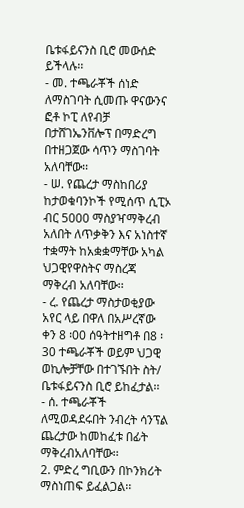ቤቱፋይናንስ ቢሮ መውሰድ ይችላሉ፡፡
- መ. ተጫራቾች ሰነድ ለማስገባት ሲመጡ ዋናውንና ፎቶ ኮፒ ለየብቻ በታሸገኤንቨሎፕ በማድረግ በተዘጋጀው ሳጥን ማስገባት አለባቸው፡፡
- ሠ. የጨረታ ማስከበሪያ ከታወቁባንኮች የሚሰጥ ሲፒኦ ብር 5000 ማስያዣማቅረብ አለበት ለጥቃቅን እና አነስተኛ ተቋማት ከአቋቋማቸው አካል ህጋዊየዋስትና ማስረጃ ማቅረብ አለባቸው፡፡
- ረ. የጨረታ ማስታወቂያው አየር ላይ በዋለ በአሥረኛው ቀን 8 ፡00 ሰዓትተዘግቶ በ8 ፡30 ተጫራቾች ወይም ህጋዊ ወኪሎቻቸው በተገኙበት ስት/ ቤቱፋይናንስ ቢሮ ይከፈታል፡፡
- ሰ. ተጫራቾች ለሚወዳደሩበት ንብረት ሳንፕል ጨረታው ከመከፈቱ በፊት ማቅረብአለባቸው፡፡
2. ምድረ ግቢውን በኮንክሪት ማስነጠፍ ይፈልጋል፡፡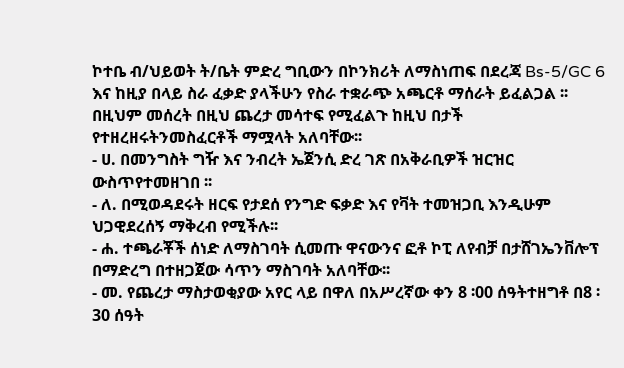ኮተቤ ብ/ህይወት ት/ቤት ምድረ ግቢውን በኮንክሪት ለማስነጠፍ በደረጃ Bs-5/GC 6 እና ከዚያ በላይ ስራ ፈቃድ ያላችሁን የስራ ተቋራጭ አጫርቶ ማሰራት ይፈልጋል ፡፡
በዚህም መሰረት በዚህ ጨረታ መሳተፍ የሚፈልጉ ከዚህ በታች የተዘረዘሩትንመስፈርቶች ማሟላት አለባቸው፡፡
- ሀ. በመንግስት ግዥ እና ንብረት ኤጀንሲ ድረ ገጽ በአቅራቢዎች ዝርዝር ውስጥየተመዘገበ ፡፡
- ለ. በሚወዳደሩት ዘርፍ የታደሰ የንግድ ፍቃድ እና የቫት ተመዝጋቢ እንዲሁም ህጋዊደረሰኝ ማቅረብ የሚችሉ፡፡
- ሐ. ተጫራቾች ሰነድ ለማስገባት ሲመጡ ዋናውንና ፎቶ ኮፒ ለየብቻ በታሸገኤንቨሎፕ በማድረግ በተዘጋጀው ሳጥን ማስገባት አለባቸው፡፡
- መ. የጨረታ ማስታወቂያው አየር ላይ በዋለ በአሥረኛው ቀን 8 ፡00 ሰዓትተዘግቶ በ8 ፡30 ሰዓት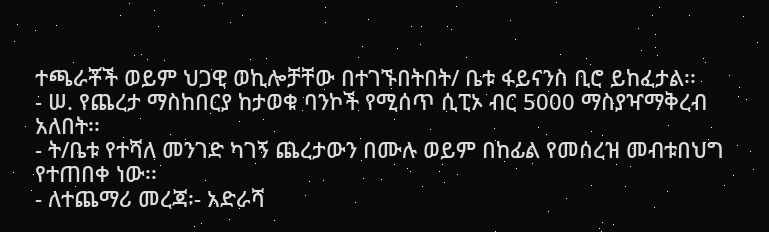ተጫራቾች ወይም ህጋዊ ወኪሎቻቸው በተገኙበትበት/ ቤቱ ፋይናንስ ቢሮ ይከፈታል፡፡
- ሠ. የጨረታ ማስከበርያ ከታወቁ ባንኮች የሚሰጥ ሲፒኦ ብር 5000 ማስያዣማቅረብ አለበት፡፡
- ት/ቤቱ የተሻለ መንገድ ካገኝ ጨረታውን በሙሉ ወይም በከፊል የመሰረዝ መብቱበህግ የተጠበቀ ነው፡፡
- ለተጨማሪ መረጃ፡- አድራሻ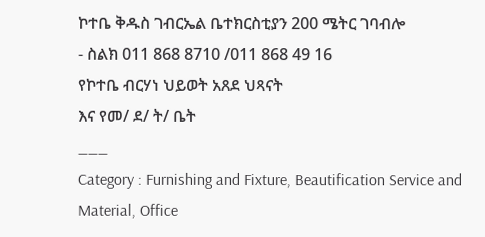ኮተቤ ቅዱስ ገብርኤል ቤተክርስቲያን 200 ሜትር ገባብሎ
- ስልክ 011 868 8710 /011 868 49 16
የኮተቤ ብርሃነ ህይወት አጸደ ህጻናት
እና የመ/ ደ/ ት/ ቤት
___
Category : Furnishing and Fixture, Beautification Service and Material, Office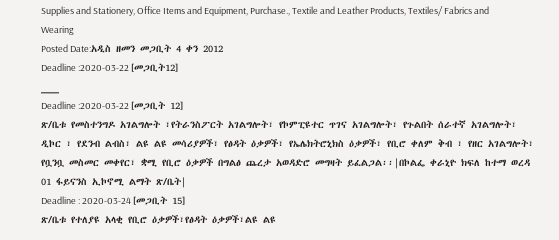Supplies and Stationery, Office Items and Equipment, Purchase., Textile and Leather Products, Textiles/ Fabrics and Wearing
Posted Date:አዲስ ዘመን መጋቢት 4 ቀን 2012
Deadline :2020-03-22 [መጋቢት12]
___
Deadline :2020-03-22 [መጋቢት 12]
ጽ/ቤቱ የመስተንግዶ አገልግሎት ፣የትራንስፖርት አገልግሎት፣ የኮምፒዩተር ጥገና አገልግሎት፣ የጉልበት ሰራተኛ አገልግሎት፣ ዲኮር ፣ የደንብ ልብስ፣ ልዩ ልዩ መሳሪያዎች፣ የፅዳት ዕቃዎች፣ የኤሌክትሮኒክስ ዕቃዎች፣ የቢሮ ቀለም ቅብ ፣ የዘር አገልግሎት፣ የቧንቧ መስመር መቀየር፣ ቋሚ የቢሮ ዕቃዎች በግልፅ ጨረታ አወዳድሮ መግዛት ይፈልጋል፡፡|በኮልፌ ቀራኒዮ ክፍለ ከተማ ወረዳ 01 ፋይናንስ ኢኮኖሚ ልማት ጽ/ቤት|
Deadline : 2020-03-24 [መጋቢት 15]
ጽ/ቤቱ የተለያዩ አላቂ የቢሮ ዕቃዎች፣የፅዳት ዕቃዎች፣ልዩ ልዩ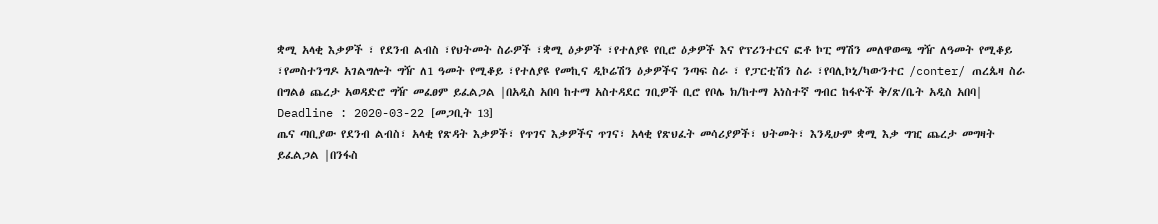ቋሚ አላቂ እቃዎች ፣ የደንብ ልብስ ፣የህትመት ስራዎች ፣ቋሚ ዕቃዎች ፣የተለያዩ የቢሮ ዕቃዎች እና የፕሪንተርና ፎቶ ኮፒ ማሽን መለዋወጫ ግዥ ለዓመት የሚቆይ ፣የመስተንግዶ አገልግሎት ግዥ ለ1 ዓመት የሚቆይ ፣የተለያዩ የመኪና ዲኮሬሽን ዕቃዎችና ንጣፍ ስራ ፣ የፓርቲሽን ስራ ፣የባሊኮኒ/ካውንተር /conter/ ጠረጴዛ ስራ በግልፅ ጨረታ አወዳድሮ ግዥ መፈፀም ይፈልጋል |በአዲስ አበባ ከተማ አስተዳደር ገቢዎች ቢሮ የቦሌ ክ/ከተማ አነስተኛ ግብር ከፋዮች ቅ/ጽ/ቤት አዲስ አበባ|
Deadline : 2020-03-22 [መጋቢት 13]
ጤና ጣቢያው የደንብ ልብስ፣ አላቂ የጽዳት እቃዎች፣ የጥገና እቃዎችና ጥገና፣ አላቂ የጽህፈት መሳሪያዎች፣ ህትመት፣ እንዲሁም ቋሚ እቃ ግዢ ጨረታ መግዛት ይፈልጋል |በንፋስ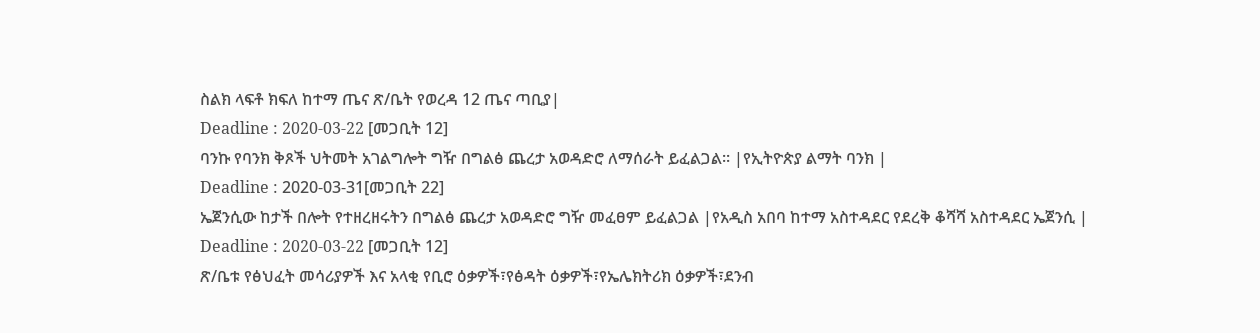ስልክ ላፍቶ ክፍለ ከተማ ጤና ጽ/ቤት የወረዳ 12 ጤና ጣቢያ|
Deadline : 2020-03-22 [መጋቢት 12]
ባንኩ የባንክ ቅጾች ህትመት አገልግሎት ግዥ በግልፅ ጨረታ አወዳድሮ ለማሰራት ይፈልጋል፡፡ |የኢትዮጵያ ልማት ባንክ |
Deadline : 2020-03-31[መጋቢት 22]
ኤጀንሲው ከታች በሎት የተዘረዘሩትን በግልፅ ጨረታ አወዳድሮ ግዥ መፈፀም ይፈልጋል |የአዲስ አበባ ከተማ አስተዳደር የደረቅ ቆሻሻ አስተዳደር ኤጀንሲ |
Deadline : 2020-03-22 [መጋቢት 12]
ጽ/ቤቱ የፅህፈት መሳሪያዎች እና አላቂ የቢሮ ዕቃዎች፣የፅዳት ዕቃዎች፣የኤሌክትሪክ ዕቃዎች፣ደንብ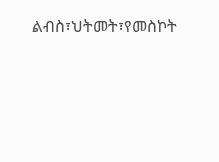ልብስ፣ህትመት፣የመስኮት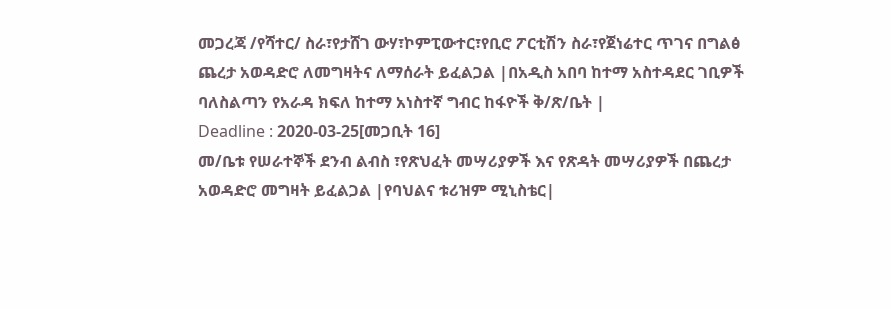መጋረጃ /የሻተር/ ስራ፣የታሸገ ውሃ፣ኮምፒውተር፣የቢሮ ፖርቲሽን ስራ፣የጀነሬተር ጥገና በግልፅ ጨረታ አወዳድሮ ለመግዛትና ለማሰራት ይፈልጋል |በአዲስ አበባ ከተማ አስተዳደር ገቢዎች ባለስልጣን የአራዳ ክፍለ ከተማ አነስተኛ ግብር ከፋዮች ቅ/ጽ/ቤት |
Deadline : 2020-03-25[መጋቢት 16]
መ/ቤቱ የሠራተኞች ደንብ ልብስ ፣የጽህፈት መሣሪያዎች እና የጽዳት መሣሪያዎች በጨረታ አወዳድሮ መግዛት ይፈልጋል |የባህልና ቱሪዝም ሚኒስቴር|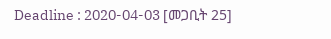Deadline : 2020-04-03 [መጋቢት 25]